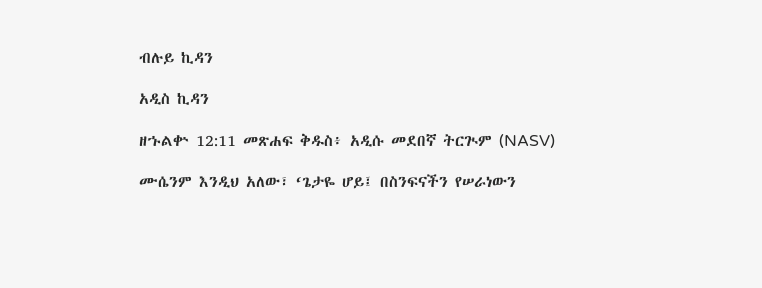ብሉይ ኪዳን

አዲስ ኪዳን

ዘኁልቍ 12:11 መጽሐፍ ቅዱስ፥ አዲሱ መደበኛ ትርጒም (NASV)

ሙሴንም እንዲህ አለው፣ ‘ጌታዬ ሆይ፤ በስንፍናችን የሠራነውን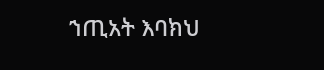ኀጢአት እባክህ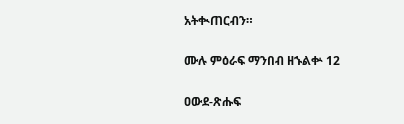አትቊጠርብን።

ሙሉ ምዕራፍ ማንበብ ዘኁልቍ 12

ዐውደ-ጽሑፍ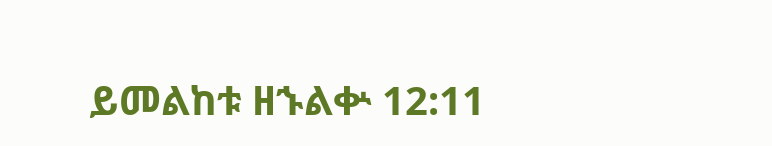ይመልከቱ ዘኁልቍ 12:11